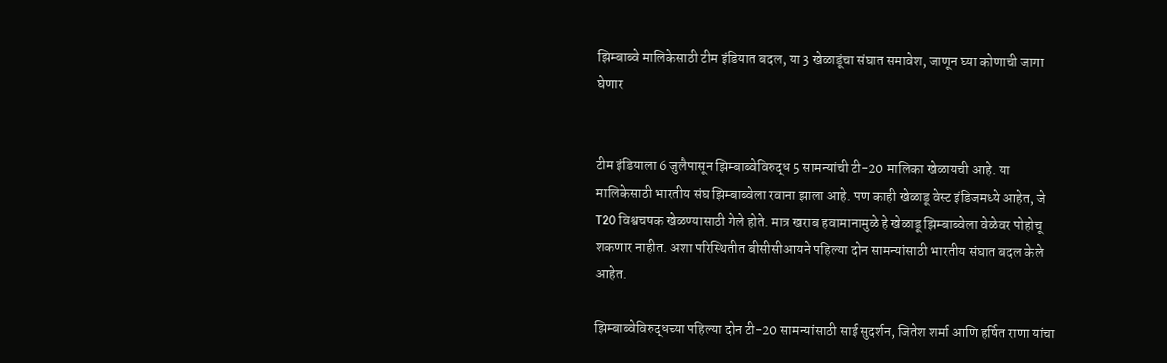झिम्बाब्वे मालिकेसाठी टीम इंडियात बदल, या 3 खेळाडूंचा संघात समावेश, जाणून घ्या कोणाची जागा घेणार


टीम इंडियाला 6 जुलैपासून झिम्बाब्वेविरुद्ध 5 सामन्यांची टी-20 मालिका खेळायची आहे. या मालिकेसाठी भारतीय संघ झिम्बाब्वेला रवाना झाला आहे. पण काही खेळाडू वेस्ट इंडिजमध्ये आहेत, जे T20 विश्वचषक खेळण्यासाठी गेले होते. मात्र खराब हवामानामुळे हे खेळाडू झिम्बाब्वेला वेळेवर पोहोचू शकणार नाहीत. अशा परिस्थितीत बीसीसीआयने पहिल्या दोन सामन्यांसाठी भारतीय संघात बदल केले आहेत.

झिम्बाब्वेविरुद्धच्या पहिल्या दोन टी-20 सामन्यांसाठी साई सुदर्शन, जितेश शर्मा आणि हर्षित राणा यांचा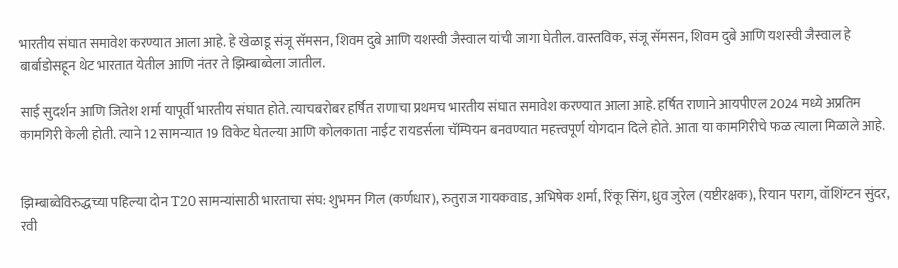भारतीय संघात समावेश करण्यात आला आहे. हे खेळाडू संजू सॅमसन, शिवम दुबे आणि यशस्वी जैस्वाल यांची जागा घेतील. वास्तविक, संजू सॅमसन, शिवम दुबे आणि यशस्वी जैस्वाल हे बार्बाडोसहून थेट भारतात येतील आणि नंतर ते झिम्बाब्वेला जातील.

साई सुदर्शन आणि जितेश शर्मा यापूर्वी भारतीय संघात होते. त्याचबरोबर हर्षित राणाचा प्रथमच भारतीय संघात समावेश करण्यात आला आहे. हर्षित राणाने आयपीएल 2024 मध्ये अप्रतिम कामगिरी केली होती. त्याने 12 सामन्यात 19 विकेट घेतल्या आणि कोलकाता नाईट रायडर्सला चॅम्पियन बनवण्यात महत्त्वपूर्ण योगदान दिले होते. आता या कामगिरीचे फळ त्याला मिळाले आहे.


झिम्बाब्वेविरुद्धच्या पहिल्या दोन T20 सामन्यांसाठी भारताचा संघ: शुभमन गिल (कर्णधार), रुतुराज गायकवाड, अभिषेक शर्मा, रिंकू सिंग, ध्रुव जुरेल (यष्टीरक्षक), रियान पराग, वॉशिंग्टन सुंदर, रवी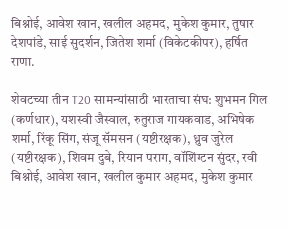बिश्नोई, आवेश खान, खलील अहमद, मुकेश कुमार, तुषार देशपांडे, साई सुदर्शन, जितेश शर्मा (विकेटकीपर), हर्षित राणा.

शेवटच्या तीन T20 सामन्यांसाठी भारताचा संघ: शुभमन गिल (कर्णधार), यशस्वी जैस्वाल, रुतुराज गायकवाड, अभिषेक शर्मा, रिंकू सिंग, संजू सॅमसन (यष्टीरक्षक), ध्रुव जुरेल (यष्टीरक्षक), शिवम दुबे, रियान पराग, वॉशिंग्टन सुंदर, रवी बिश्नोई, आवेश खान, खलील कुमार अहमद, मुकेश कुमार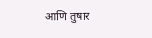आणि तुषार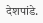देशपांडे.